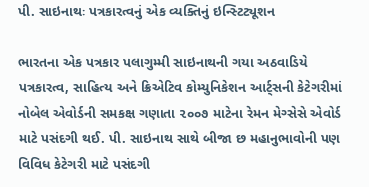પી. સાઇનાથઃ પત્રકારત્વનું એક વ્યક્તિનું ઇન્સ્ટિટ્યૂશન

ભારતના એક પત્રકાર પલાગુમ્મી સાઇનાથની ગયા અઠવાડિયે પત્રકારત્વ, સાહિત્ય અને ક્રિએટિવ કોમ્યુનિકેશન આર્ટ્સની કેટેગરીમાં નોબેલ એવોર્ડની સમકક્ષ ગણાતા ૨૦૦૭ માટેના રેમન મેગ્સેસે એવોર્ડ માટે પસંદગી થઈ. પી. સાઇનાથ સાથે બીજા છ મહાનુભાવોની પણ વિવિધ કેટેગરી માટે પસંદગી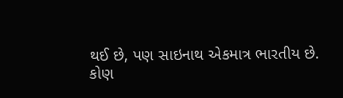થઈ છે, પણ સાઇનાથ એકમાત્ર ભારતીય છે.
કોણ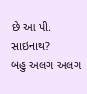છે આ પી. સાઇનાથ?
બહુ અલગ અલગ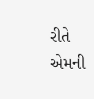રીતે એમની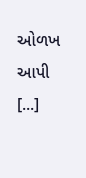ઓળખ આપી [...]